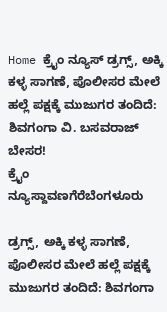Home ಕ್ರೈಂ ನ್ಯೂಸ್ ಡ್ರಗ್ಸ್, ಅಕ್ಕಿ ಕಳ್ಳ ಸಾಗಣೆ, ಪೊಲೀಸರ ಮೇಲೆ ಹಲ್ಲೆ ಪಕ್ಷಕ್ಕೆ ಮುಜುಗರ ತಂದಿದೆ: ಶಿವಗಂಗಾ ವಿ. ಬಸವರಾಜ್ ಬೇಸರ!
ಕ್ರೈಂ ನ್ಯೂಸ್ದಾವಣಗೆರೆಬೆಂಗಳೂರು

ಡ್ರಗ್ಸ್, ಅಕ್ಕಿ ಕಳ್ಳ ಸಾಗಣೆ, ಪೊಲೀಸರ ಮೇಲೆ ಹಲ್ಲೆ ಪಕ್ಷಕ್ಕೆ ಮುಜುಗರ ತಂದಿದೆ: ಶಿವಗಂಗಾ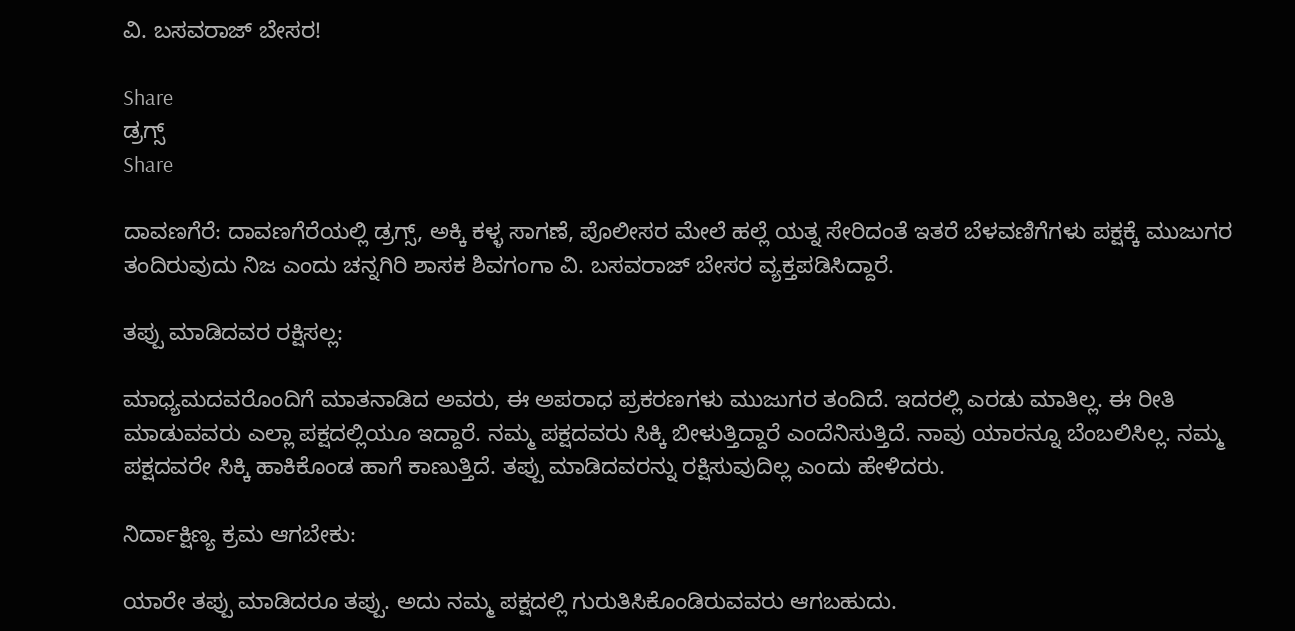ವಿ. ಬಸವರಾಜ್ ಬೇಸರ!

Share
ಡ್ರಗ್ಸ್
Share

ದಾವಣಗೆರೆ: ದಾವಣಗೆರೆಯಲ್ಲಿ ಡ್ರಗ್ಸ್, ಅಕ್ಕಿ ಕಳ್ಳ ಸಾಗಣೆ, ಪೊಲೀಸರ ಮೇಲೆ ಹಲ್ಲೆ ಯತ್ನ ಸೇರಿದಂತೆ ಇತರೆ ಬೆಳವಣಿಗೆಗಳು ಪಕ್ಷಕ್ಕೆ ಮುಜುಗರ ತಂದಿರುವುದು ನಿಜ ಎಂದು ಚನ್ನಗಿರಿ ಶಾಸಕ ಶಿವಗಂಗಾ ವಿ. ಬಸವರಾಜ್ ಬೇಸರ ವ್ಯಕ್ತಪಡಿಸಿದ್ದಾರೆ.

ತಪ್ಪು ಮಾಡಿದವರ ರಕ್ಷಿಸಲ್ಲ:

ಮಾಧ್ಯಮದವರೊಂದಿಗೆ ಮಾತನಾಡಿದ ಅವರು, ಈ ಅಪರಾಧ ಪ್ರಕರಣಗಳು ಮುಜುಗರ ತಂದಿದೆ. ಇದರಲ್ಲಿ ಎರಡು ಮಾತಿಲ್ಲ. ಈ ರೀತಿ ಮಾಡುವವರು ಎಲ್ಲಾ ಪಕ್ಷದಲ್ಲಿಯೂ ಇದ್ದಾರೆ. ನಮ್ಮ ಪಕ್ಷದವರು ಸಿಕ್ಕಿ ಬೀಳುತ್ತಿದ್ದಾರೆ ಎಂದೆನಿಸುತ್ತಿದೆ. ನಾವು ಯಾರನ್ನೂ ಬೆಂಬಲಿಸಿಲ್ಲ. ನಮ್ಮ ಪಕ್ಷದವರೇ ಸಿಕ್ಕಿ ಹಾಕಿಕೊಂಡ ಹಾಗೆ ಕಾಣುತ್ತಿದೆ. ತಪ್ಪು ಮಾಡಿದವರನ್ನು ರಕ್ಷಿಸುವುದಿಲ್ಲ ಎಂದು ಹೇಳಿದರು.

ನಿರ್ದಾಕ್ಷಿಣ್ಯ ಕ್ರಮ ಆಗಬೇಕು:

ಯಾರೇ ತಪ್ಪು ಮಾಡಿದರೂ ತಪ್ಪು. ಅದು ನಮ್ಮ ಪಕ್ಷದಲ್ಲಿ ಗುರುತಿಸಿಕೊಂಡಿರುವವರು ಆಗಬಹುದು.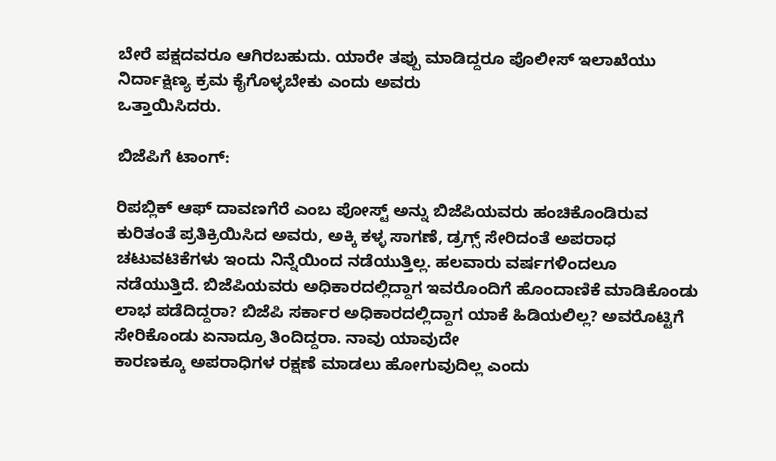ಬೇರೆ ಪಕ್ಷದವರೂ ಆಗಿರಬಹುದು. ಯಾರೇ ತಪ್ಪು ಮಾಡಿದ್ದರೂ ಪೊಲೀಸ್ ಇಲಾಖೆಯು ನಿರ್ದಾಕ್ಷಿಣ್ಯ ಕ್ರಮ ಕೈಗೊಳ್ಳಬೇಕು ಎಂದು ಅವರು
ಒತ್ತಾಯಿಸಿದರು.

ಬಿಜೆಪಿಗೆ ಟಾಂಗ್:

ರಿಪಬ್ಲಿಕ್ ಆಫ್ ದಾವಣಗೆರೆ ಎಂಬ ಪೋಸ್ಟ್ ಅನ್ನು ಬಿಜೆಪಿಯವರು ಹಂಚಿಕೊಂಡಿರುವ ಕುರಿತಂತೆ ಪ್ರತಿಕ್ರಿಯಿಸಿದ ಅವರು, ಅಕ್ಕಿ ಕಳ್ಳ ಸಾಗಣೆ, ಡ್ರಗ್ಸ್ ಸೇರಿದಂತೆ ಅಪರಾಧ ಚಟುವಟಿಕೆಗಳು ಇಂದು ನಿನ್ನೆಯಿಂದ ನಡೆಯುತ್ತಿಲ್ಲ. ಹಲವಾರು ವರ್ಷಗಳಿಂದಲೂ
ನಡೆಯುತ್ತಿದೆ. ಬಿಜೆಪಿಯವರು ಅಧಿಕಾರದಲ್ಲಿದ್ದಾಗ ಇವರೊಂದಿಗೆ ಹೊಂದಾಣಿಕೆ ಮಾಡಿಕೊಂಡು ಲಾಭ ಪಡೆದಿದ್ದರಾ? ಬಿಜೆಪಿ ಸರ್ಕಾರ ಅಧಿಕಾರದಲ್ಲಿದ್ದಾಗ ಯಾಕೆ ಹಿಡಿಯಲಿಲ್ಲ? ಅವರೊಟ್ಟಿಗೆ ಸೇರಿಕೊಂಡು ಏನಾದ್ರೂ ತಿಂದಿದ್ದರಾ. ನಾವು ಯಾವುದೇ
ಕಾರಣಕ್ಕೂ ಅಪರಾಧಿಗಳ ರಕ್ಷಣೆ ಮಾಡಲು ಹೋಗುವುದಿಲ್ಲ ಎಂದು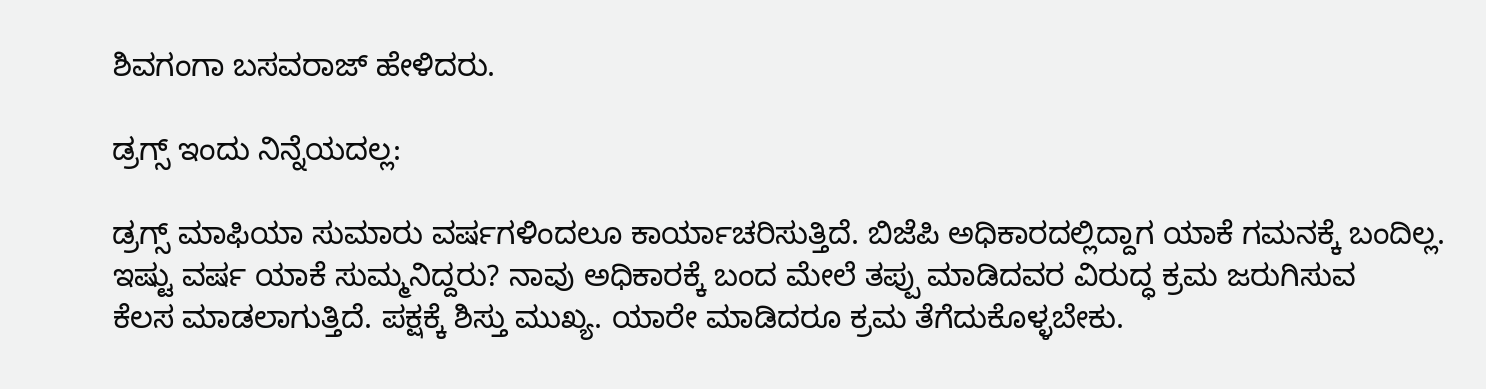ಶಿವಗಂಗಾ ಬಸವರಾಜ್ ಹೇಳಿದರು.

ಡ್ರಗ್ಸ್ ಇಂದು ನಿನ್ನೆಯದಲ್ಲ:

ಡ್ರಗ್ಸ್ ಮಾಫಿಯಾ ಸುಮಾರು ವರ್ಷಗಳಿಂದಲೂ ಕಾರ್ಯಾಚರಿಸುತ್ತಿದೆ. ಬಿಜೆಪಿ ಅಧಿಕಾರದಲ್ಲಿದ್ದಾಗ ಯಾಕೆ ಗಮನಕ್ಕೆ ಬಂದಿಲ್ಲ. ಇಷ್ಟು ವರ್ಷ ಯಾಕೆ ಸುಮ್ಮನಿದ್ದರು? ನಾವು ಅಧಿಕಾರಕ್ಕೆ ಬಂದ ಮೇಲೆ ತಪ್ಪು ಮಾಡಿದವರ ವಿರುದ್ಧ ಕ್ರಮ ಜರುಗಿಸುವ
ಕೆಲಸ ಮಾಡಲಾಗುತ್ತಿದೆ. ಪಕ್ಷಕ್ಕೆ ಶಿಸ್ತು ಮುಖ್ಯ. ಯಾರೇ ಮಾಡಿದರೂ ಕ್ರಮ ತೆಗೆದುಕೊಳ್ಳಬೇಕು.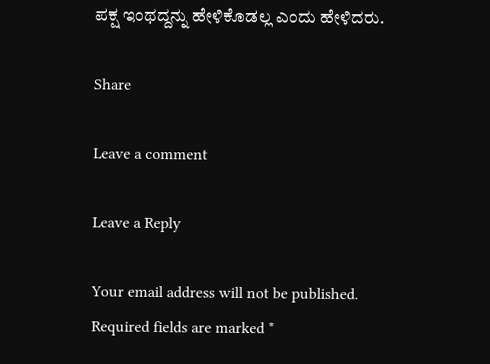ಪಕ್ಷ ಇಂಥದ್ದನ್ನು ಹೇಳಿಕೊಡಲ್ಲ ಎಂದು ಹೇಳಿದರು.

Share

Leave a comment

Leave a Reply

Your email address will not be published. Required fields are marked *